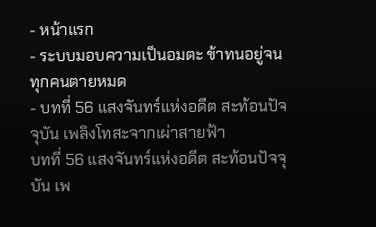- หน้าแรก
- ระบบมอบความเป็นอมตะ ข้าทนอยู่จนทุกคนตายหมด
- บทที่ 56 แสงจันทร์แห่งอดีต สะท้อนปัจจุบัน เพลิงโทสะจากเผ่าสายฟ้า
บทที่ 56 แสงจันทร์แห่งอดีต สะท้อนปัจจุบัน เพ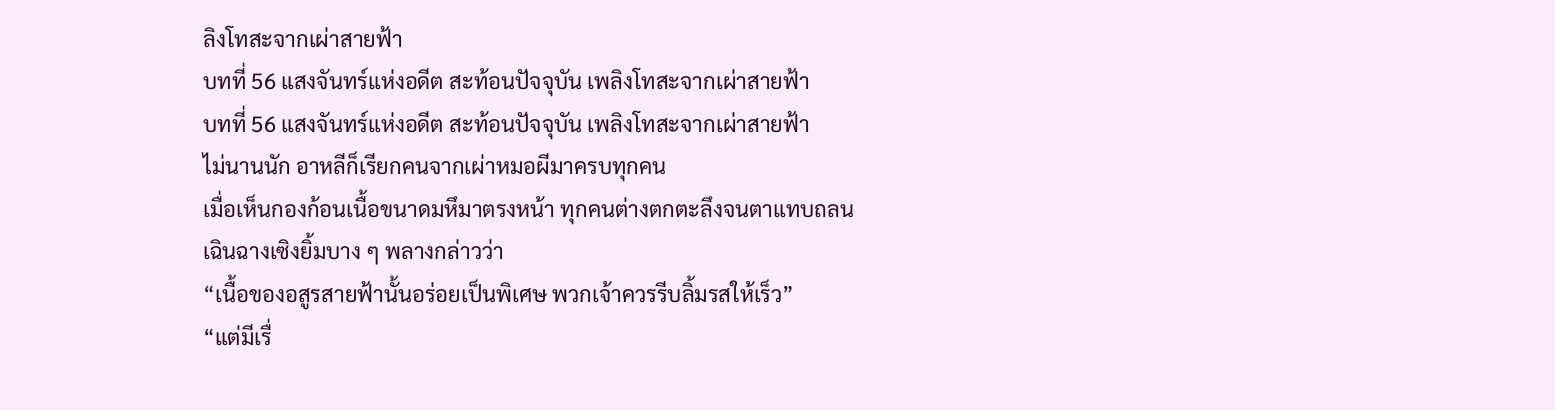ลิงโทสะจากเผ่าสายฟ้า
บทที่ 56 แสงจันทร์แห่งอดีต สะท้อนปัจจุบัน เพลิงโทสะจากเผ่าสายฟ้า
บทที่ 56 แสงจันทร์แห่งอดีต สะท้อนปัจจุบัน เพลิงโทสะจากเผ่าสายฟ้า
ไม่นานนัก อาหลีก็เรียกคนจากเผ่าหมอผีมาครบทุกคน
เมื่อเห็นกองก้อนเนื้อขนาดมหึมาตรงหน้า ทุกคนต่างตกตะลึงจนตาแทบถลน
เฉินฉางเซิงยิ้มบาง ๆ พลางกล่าวว่า
“เนื้อของอสูรสายฟ้านั้นอร่อยเป็นพิเศษ พวกเจ้าควรรีบลิ้มรสให้เร็ว”
“แต่มีเรื่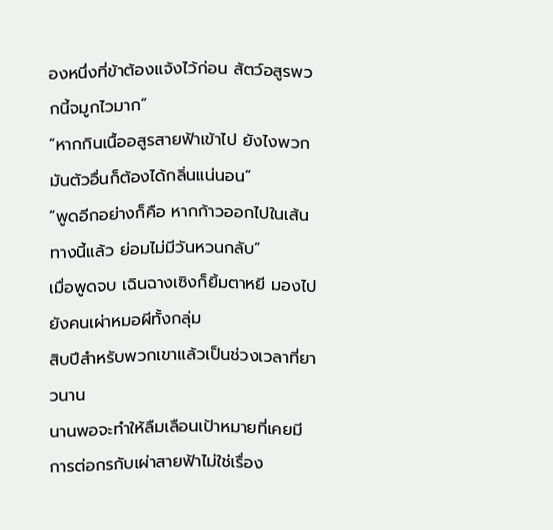องหนึ่งที่ข้าต้องแจ้งไว้ก่อน สัตว์อสูรพวกนี้จมูกไวมาก”
“หากกินเนื้ออสูรสายฟ้าเข้าไป ยังไงพวกมันตัวอื่นก็ต้องได้กลิ่นแน่นอน”
“พูดอีกอย่างก็คือ หากก้าวออกไปในเส้นทางนี้แล้ว ย่อมไม่มีวันหวนกลับ”
เมื่อพูดจบ เฉินฉางเซิงก็ยิ้มตาหยี มองไปยังคนเผ่าหมอผีทั้งกลุ่ม
สิบปีสำหรับพวกเขาแล้วเป็นช่วงเวลาที่ยาวนาน
นานพอจะทำให้ลืมเลือนเป้าหมายที่เคยมี
การต่อกรกับเผ่าสายฟ้าไม่ใช่เรื่อง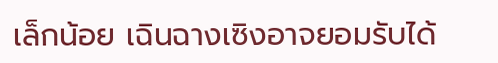เล็กน้อย เฉินฉางเซิงอาจยอมรับได้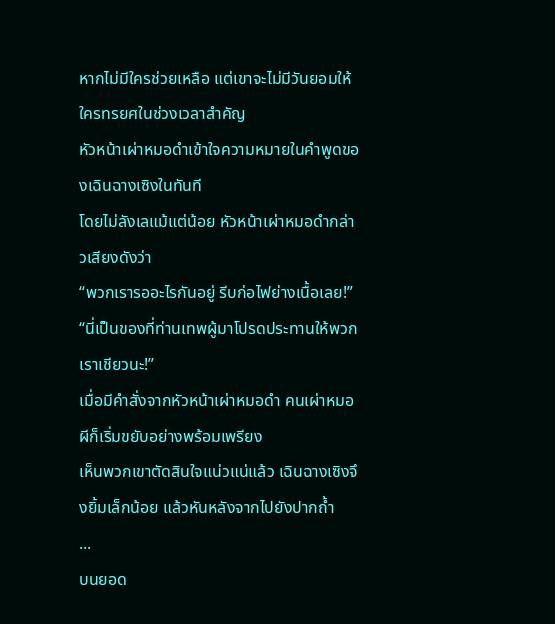หากไม่มีใครช่วยเหลือ แต่เขาจะไม่มีวันยอมให้ใครทรยศในช่วงเวลาสำคัญ
หัวหน้าเผ่าหมอดำเข้าใจความหมายในคำพูดของเฉินฉางเซิงในทันที
โดยไม่ลังเลแม้แต่น้อย หัวหน้าเผ่าหมอดำกล่าวเสียงดังว่า
“พวกเรารออะไรกันอยู่ รีบก่อไฟย่างเนื้อเลย!”
“นี่เป็นของที่ท่านเทพผู้มาโปรดประทานให้พวกเราเชียวนะ!”
เมื่อมีคำสั่งจากหัวหน้าเผ่าหมอดำ คนเผ่าหมอผีก็เริ่มขยับอย่างพร้อมเพรียง
เห็นพวกเขาตัดสินใจแน่วแน่แล้ว เฉินฉางเซิงจึงยิ้มเล็กน้อย แล้วหันหลังจากไปยังปากถ้ำ
...
บนยอด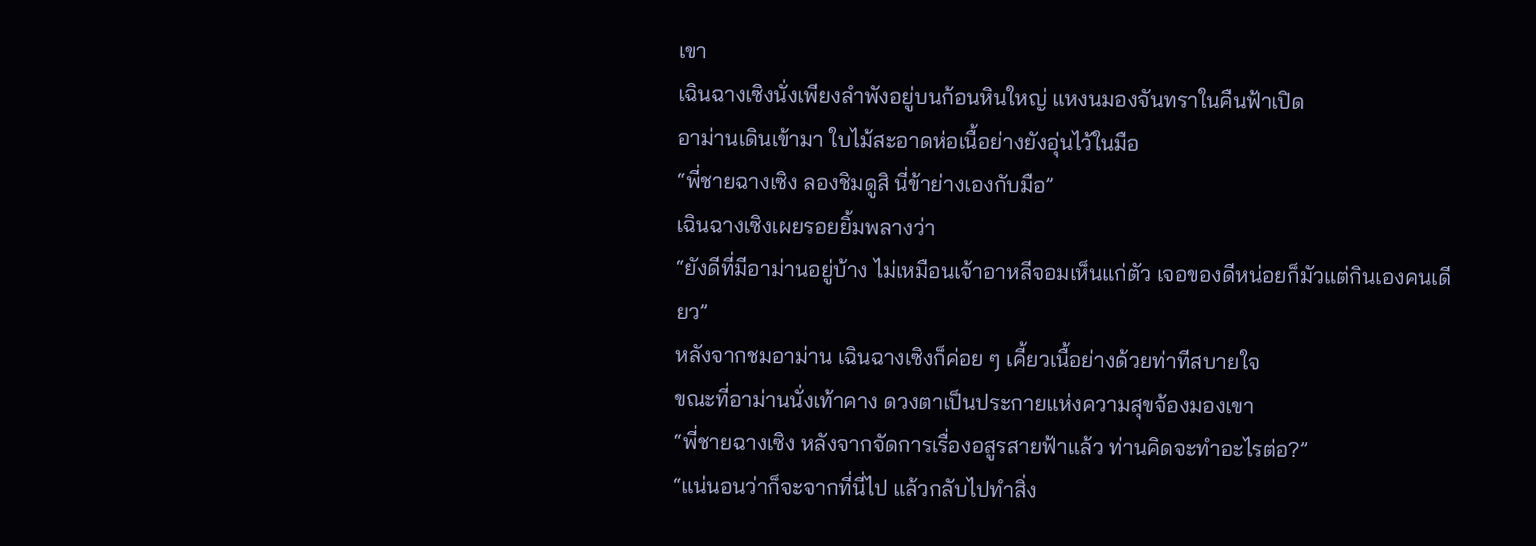เขา
เฉินฉางเซิงนั่งเพียงลำพังอยู่บนก้อนหินใหญ่ แหงนมองจันทราในคืนฟ้าเปิด
อาม่านเดินเข้ามา ใบไม้สะอาดห่อเนื้อย่างยังอุ่นไว้ในมือ
“พี่ชายฉางเซิง ลองชิมดูสิ นี่ข้าย่างเองกับมือ”
เฉินฉางเซิงเผยรอยยิ้มพลางว่า
“ยังดีที่มีอาม่านอยู่บ้าง ไม่เหมือนเจ้าอาหลีจอมเห็นแก่ตัว เจอของดีหน่อยก็มัวแต่กินเองคนเดียว”
หลังจากชมอาม่าน เฉินฉางเซิงก็ค่อย ๆ เคี้ยวเนื้อย่างด้วยท่าทีสบายใจ
ขณะที่อาม่านนั่งเท้าคาง ดวงตาเป็นประกายแห่งความสุขจ้องมองเขา
“พี่ชายฉางเซิง หลังจากจัดการเรื่องอสูรสายฟ้าแล้ว ท่านคิดจะทำอะไรต่อ?”
“แน่นอนว่าก็จะจากที่นี่ไป แล้วกลับไปทำสิ่ง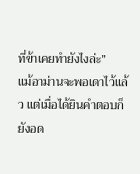ที่ข้าเคยทำยังไงล่ะ”
แม้อาม่านจะพอเดาไว้แล้ว แต่เมื่อได้ยินคำตอบก็ยังอด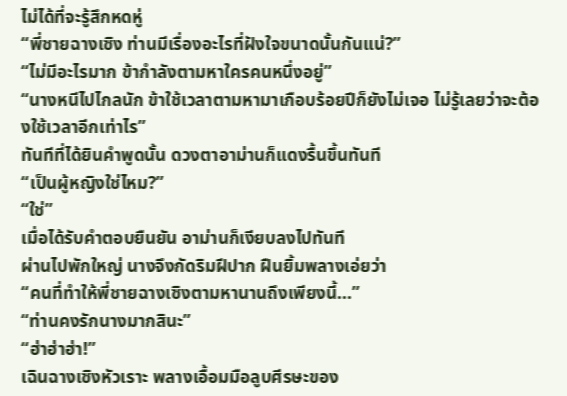ไม่ได้ที่จะรู้สึกหดหู่
“พี่ชายฉางเซิง ท่านมีเรื่องอะไรที่ฝังใจขนาดนั้นกันแน่?”
“ไม่มีอะไรมาก ข้ากำลังตามหาใครคนหนึ่งอยู่”
“นางหนีไปไกลนัก ข้าใช้เวลาตามหามาเกือบร้อยปีก็ยังไม่เจอ ไม่รู้เลยว่าจะต้องใช้เวลาอีกเท่าไร”
ทันทีที่ได้ยินคำพูดนั้น ดวงตาอาม่านก็แดงรื้นขึ้นทันที
“เป็นผู้หญิงใช่ไหม?”
“ใช่”
เมื่อได้รับคำตอบยืนยัน อาม่านก็เงียบลงไปทันที
ผ่านไปพักใหญ่ นางจึงกัดริมฝีปาก ฝืนยิ้มพลางเอ่ยว่า
“คนที่ทำให้พี่ชายฉางเซิงตามหานานถึงเพียงนี้...”
“ท่านคงรักนางมากสินะ”
“ฮ่าฮ่าฮ่า!”
เฉินฉางเซิงหัวเราะ พลางเอื้อมมือลูบศีรษะของ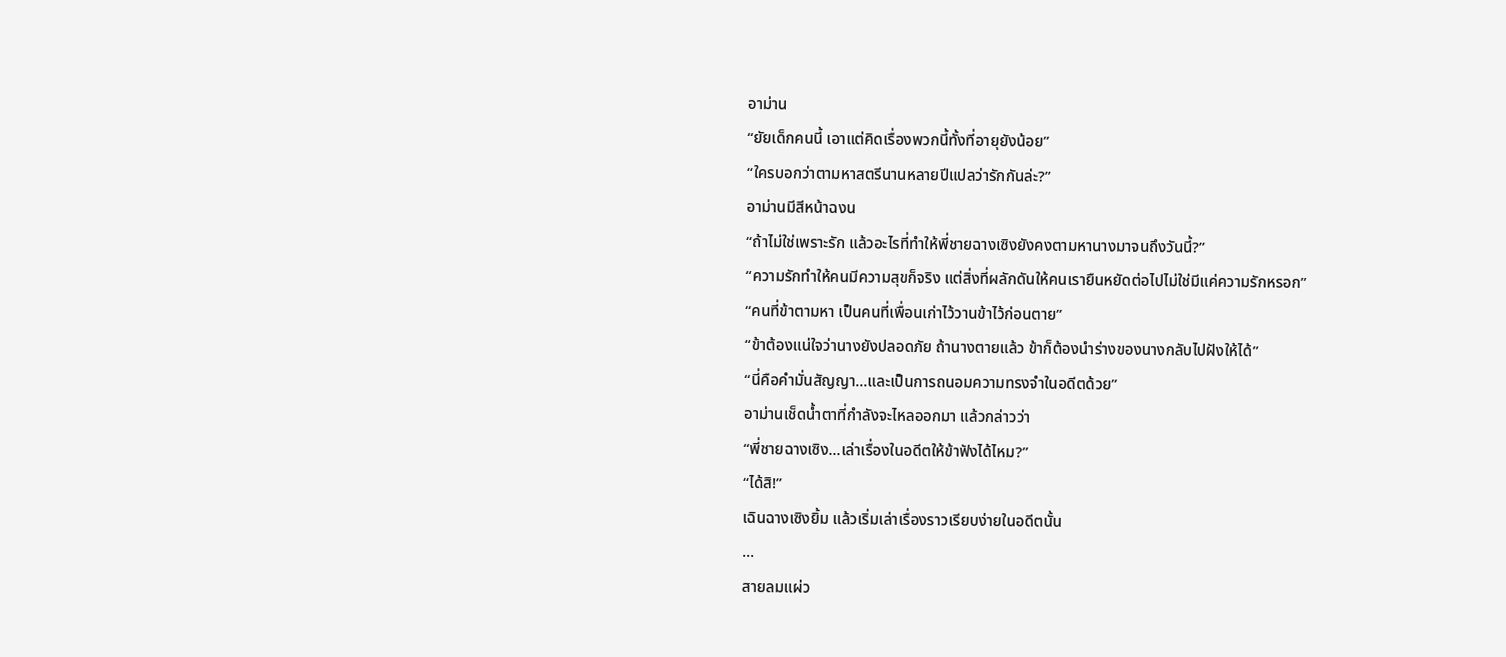อาม่าน
“ยัยเด็กคนนี้ เอาแต่คิดเรื่องพวกนี้ทั้งที่อายุยังน้อย”
“ใครบอกว่าตามหาสตรีนานหลายปีแปลว่ารักกันล่ะ?”
อาม่านมีสีหน้าฉงน
“ถ้าไม่ใช่เพราะรัก แล้วอะไรที่ทำให้พี่ชายฉางเซิงยังคงตามหานางมาจนถึงวันนี้?”
“ความรักทำให้คนมีความสุขก็จริง แต่สิ่งที่ผลักดันให้คนเรายืนหยัดต่อไปไม่ใช่มีแค่ความรักหรอก”
“คนที่ข้าตามหา เป็นคนที่เพื่อนเก่าไว้วานข้าไว้ก่อนตาย”
“ข้าต้องแน่ใจว่านางยังปลอดภัย ถ้านางตายแล้ว ข้าก็ต้องนำร่างของนางกลับไปฝังให้ได้”
“นี่คือคำมั่นสัญญา...และเป็นการถนอมความทรงจำในอดีตด้วย”
อาม่านเช็ดน้ำตาที่กำลังจะไหลออกมา แล้วกล่าวว่า
“พี่ชายฉางเซิง...เล่าเรื่องในอดีตให้ข้าฟังได้ไหม?”
“ได้สิ!”
เฉินฉางเซิงยิ้ม แล้วเริ่มเล่าเรื่องราวเรียบง่ายในอดีตนั้น
...
สายลมแผ่ว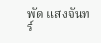พัด แสงจันทร์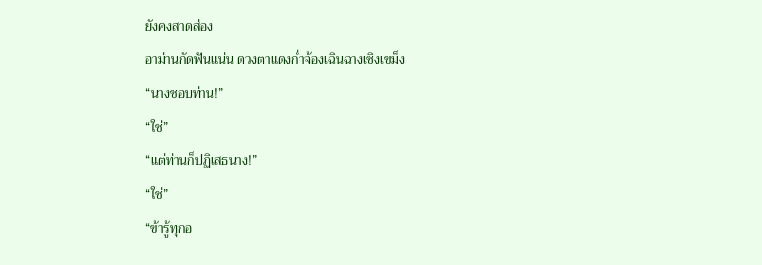ยังคงสาดส่อง
อาม่านกัดฟันแน่น ดวงตาแดงก่ำจ้องเฉินฉางเซิงเขม็ง
“นางชอบท่าน!”
“ใช่”
“แต่ท่านก็ปฏิเสธนาง!”
“ใช่”
“ข้ารู้ทุกอ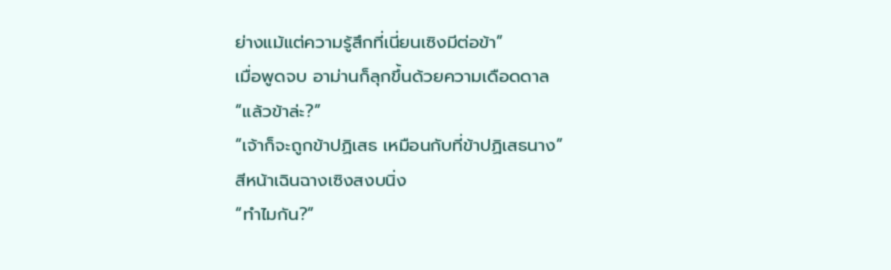ย่างแม้แต่ความรู้สึกที่เนี่ยนเซิงมีต่อข้า”
เมื่อพูดจบ อาม่านก็ลุกขึ้นด้วยความเดือดดาล
“แล้วข้าล่ะ?”
“เจ้าก็จะถูกข้าปฏิเสธ เหมือนกับที่ข้าปฏิเสธนาง”
สีหน้าเฉินฉางเซิงสงบนิ่ง
“ทำไมกัน?”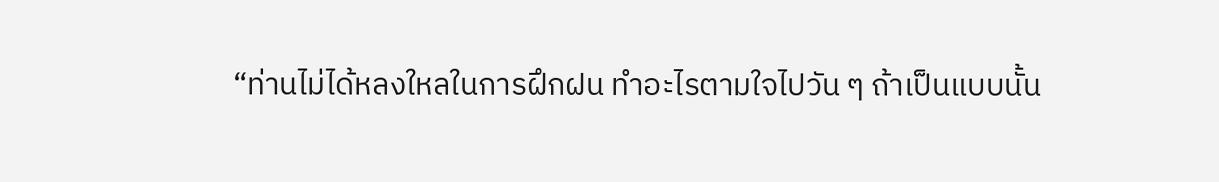“ท่านไม่ได้หลงใหลในการฝึกฝน ทำอะไรตามใจไปวัน ๆ ถ้าเป็นแบบนั้น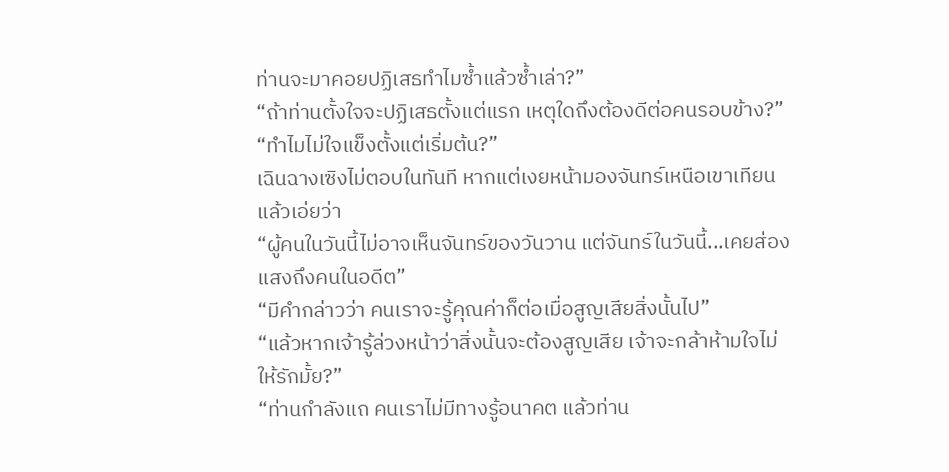ท่านจะมาคอยปฏิเสธทำไมซ้ำแล้วซ้ำเล่า?”
“ถ้าท่านตั้งใจจะปฏิเสธตั้งแต่แรก เหตุใดถึงต้องดีต่อคนรอบข้าง?”
“ทำไมไม่ใจแข็งตั้งแต่เริ่มต้น?”
เฉินฉางเซิงไม่ตอบในทันที หากแต่เงยหน้ามองจันทร์เหนือเขาเทียน แล้วเอ่ยว่า
“ผู้คนในวันนี้ไม่อาจเห็นจันทร์ของวันวาน แต่จันทร์ในวันนี้...เคยส่องแสงถึงคนในอดีต”
“มีคำกล่าวว่า คนเราจะรู้คุณค่าก็ต่อเมื่อสูญเสียสิ่งนั้นไป”
“แล้วหากเจ้ารู้ล่วงหน้าว่าสิ่งนั้นจะต้องสูญเสีย เจ้าจะกล้าห้ามใจไม่ให้รักมั้ย?”
“ท่านกำลังแถ คนเราไม่มีทางรู้อนาคต แล้วท่าน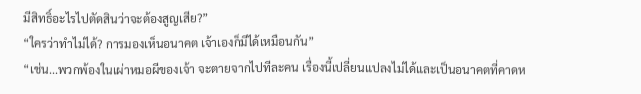มีสิทธิ์อะไรไปตัดสินว่าจะต้องสูญเสีย?”
“ใครว่าทำไม่ได้? การมองเห็นอนาคต เจ้าเองก็มีได้เหมือนกัน”
“เช่น...พวกพ้องในเผ่าหมอผีของเจ้า จะตายจากไปทีละคน เรื่องนี้เปลี่ยนแปลงไม่ได้และเป็นอนาคตที่คาดห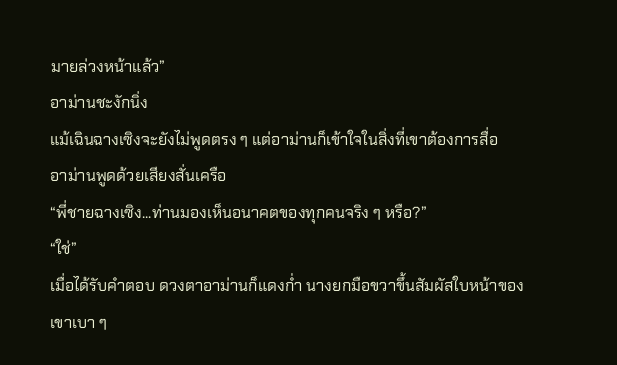มายล่วงหน้าแล้ว”
อาม่านชะงักนิ่ง
แม้เฉินฉางเซิงจะยังไม่พูดตรง ๆ แต่อาม่านก็เข้าใจในสิ่งที่เขาต้องการสื่อ
อาม่านพูดด้วยเสียงสั่นเครือ
“พี่ชายฉางเซิง...ท่านมองเห็นอนาคตของทุกคนจริง ๆ หรือ?”
“ใช่”
เมื่อได้รับคำตอบ ดวงตาอาม่านก็แดงก่ำ นางยกมือขวาขึ้นสัมผัสใบหน้าของเขาเบา ๆ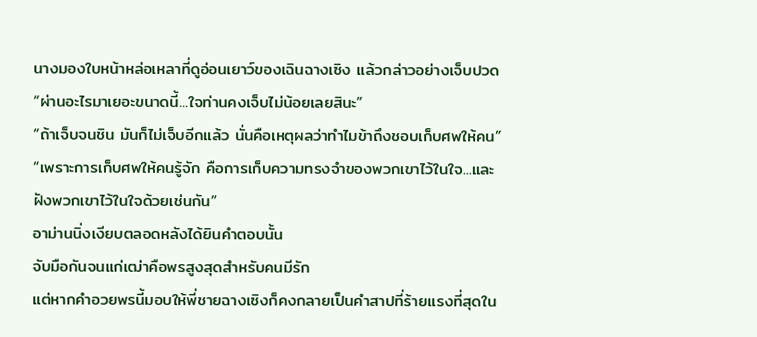นางมองใบหน้าหล่อเหลาที่ดูอ่อนเยาว์ของเฉินฉางเซิง แล้วกล่าวอย่างเจ็บปวด
“ผ่านอะไรมาเยอะขนาดนี้...ใจท่านคงเจ็บไม่น้อยเลยสินะ”
“ถ้าเจ็บจนชิน มันก็ไม่เจ็บอีกแล้ว นั่นคือเหตุผลว่าทำไมข้าถึงชอบเก็บศพให้คน”
“เพราะการเก็บศพให้คนรู้จัก คือการเก็บความทรงจำของพวกเขาไว้ในใจ...และฝังพวกเขาไว้ในใจด้วยเช่นกัน”
อาม่านนิ่งเงียบตลอดหลังได้ยินคำตอบนั้น
จับมือกันจนแก่เฒ่าคือพรสูงสุดสำหรับคนมีรัก
แต่หากคำอวยพรนี้มอบให้พี่ชายฉางเซิงก็คงกลายเป็นคำสาปที่ร้ายแรงที่สุดใน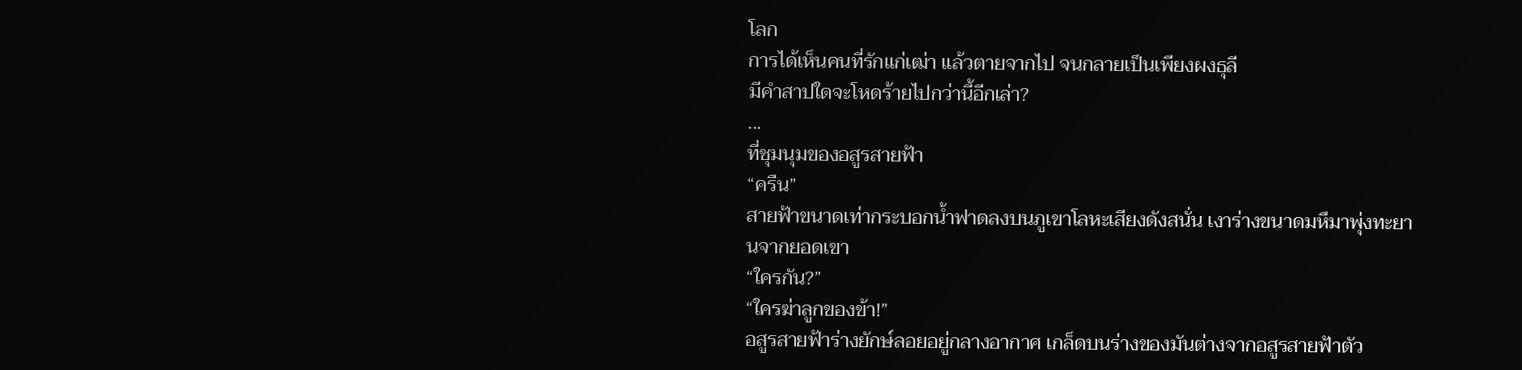โลก
การได้เห็นคนที่รักแก่เฒ่า แล้วตายจากไป จนกลายเป็นเพียงผงธุลี
มีคำสาปใดจะโหดร้ายไปกว่านี้อีกเล่า?
...
ที่ชุมนุมของอสูรสายฟ้า
“ครืน”
สายฟ้าขนาดเท่ากระบอกน้ำฟาดลงบนภูเขาโลหะเสียงดังสนั่น เงาร่างขนาดมหึมาพุ่งทะยานจากยอดเขา
“ใครกัน?”
“ใครฆ่าลูกของข้า!”
อสูรสายฟ้าร่างยักษ์ลอยอยู่กลางอากาศ เกล็ดบนร่างของมันต่างจากอสูรสายฟ้าตัว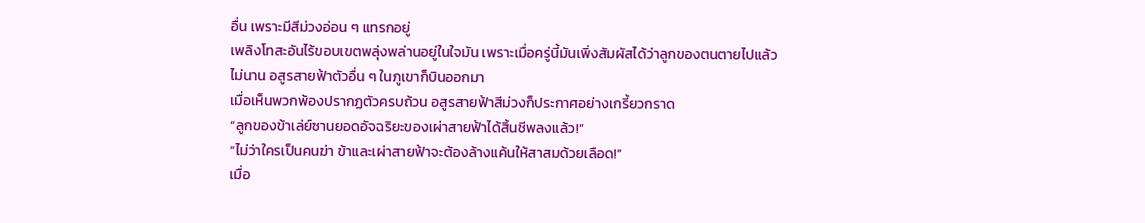อื่น เพราะมีสีม่วงอ่อน ๆ แทรกอยู่
เพลิงโทสะอันไร้ขอบเขตพลุ่งพล่านอยู่ในใจมัน เพราะเมื่อครู่นี้มันเพิ่งสัมผัสได้ว่าลูกของตนตายไปแล้ว
ไม่นาน อสูรสายฟ้าตัวอื่น ๆ ในภูเขาก็บินออกมา
เมื่อเห็นพวกพ้องปรากฏตัวครบถ้วน อสูรสายฟ้าสีม่วงก็ประกาศอย่างเกรี้ยวกราด
“ลูกของข้าเล่ย์ซานยอดอัจฉริยะของเผ่าสายฟ้าได้สิ้นชีพลงแล้ว!”
“ไม่ว่าใครเป็นคนฆ่า ข้าและเผ่าสายฟ้าจะต้องล้างแค้นให้สาสมด้วยเลือด!”
เมื่อ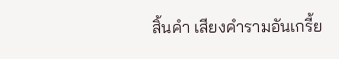สิ้นคำ เสียงคำรามอันเกรี้ย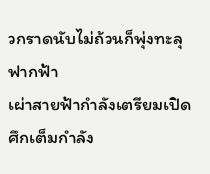วกราดนับไม่ถ้วนก็พุ่งทะลุฟากฟ้า
เผ่าสายฟ้ากำลังเตรียมเปิดศึกเต็มกำลัง